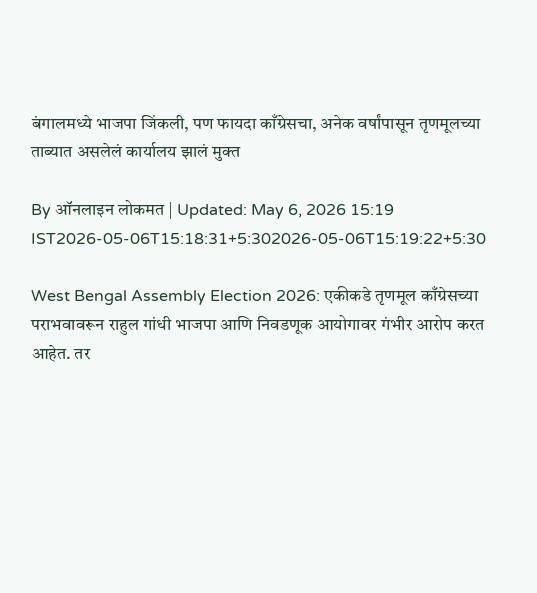बंगालमध्ये भाजपा जिंकली, पण फायदा काँग्रेसचा, अनेक वर्षांपासून तृणमूलच्या ताब्यात असलेलं कार्यालय झालं मुक्त

By ऑनलाइन लोकमत | Updated: May 6, 2026 15:19 IST2026-05-06T15:18:31+5:302026-05-06T15:19:22+5:30

West Bengal Assembly Election 2026: एकीकडे तृणमूल काँग्रेसच्या पराभवावरून राहुल गांधी भाजपा आणि निवडणूक आयोगावर गंभीर आरोप करत आहेत. तर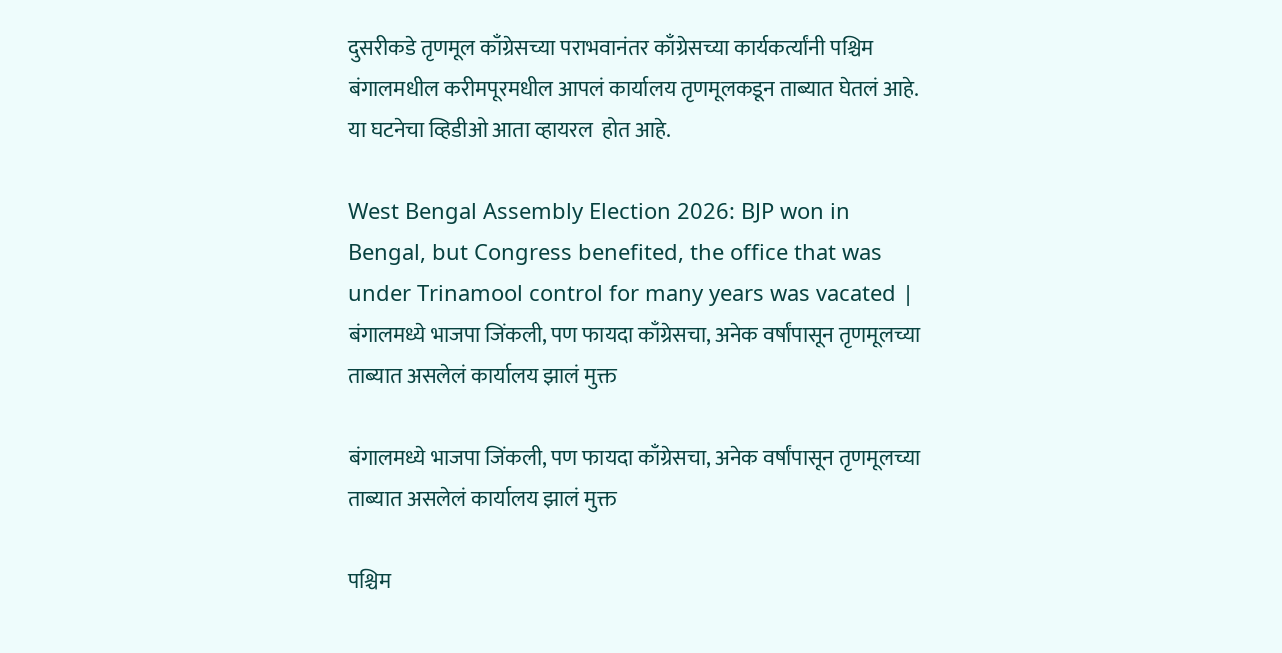दुसरीकडे तृणमूल काँग्रेसच्या पराभवानंतर काँग्रेसच्या कार्यकर्त्यांनी पश्चिम बंगालमधील करीमपूरमधील आपलं कार्यालय तृणमूलकडून ताब्यात घेतलं आहे. या घटनेचा व्हिडीओ आता व्हायरल  होत आहे.

West Bengal Assembly Election 2026: BJP won in Bengal, but Congress benefited, the office that was under Trinamool control for many years was vacated | बंगालमध्ये भाजपा जिंकली, पण फायदा काँग्रेसचा, अनेक वर्षांपासून तृणमूलच्या ताब्यात असलेलं कार्यालय झालं मुक्त

बंगालमध्ये भाजपा जिंकली, पण फायदा काँग्रेसचा, अनेक वर्षांपासून तृणमूलच्या ताब्यात असलेलं कार्यालय झालं मुक्त

पश्चिम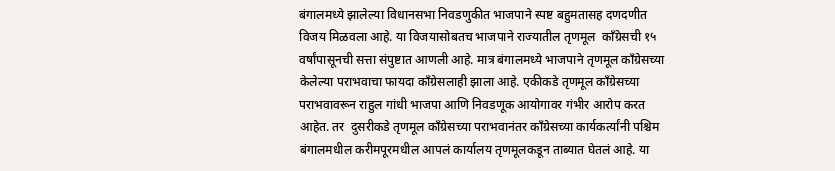बंगालमध्ये झालेल्या विधानसभा निवडणुकीत भाजपाने स्पष्ट बहुमतासह दणदणीत विजय मिळवला आहे. या विजयासोबतच भाजपाने राज्यातील तृणमूल  काँग्रेसची १५ वर्षांपासूनची सत्ता संपुष्टात आणली आहे. मात्र बंगालमध्ये भाजपाने तृणमूल काँग्रेसच्या केलेल्या पराभवाचा फायदा काँग्रेसलाही झाला आहे. एकीकडे तृणमूल काँग्रेसच्या पराभवावरून राहुल गांधी भाजपा आणि निवडणूक आयोगावर गंभीर आरोप करत आहेत. तर  दुसरीकडे तृणमूल काँग्रेसच्या पराभवानंतर काँग्रेसच्या कार्यकर्त्यांनी पश्चिम बंगालमधील करीमपूरमधील आपलं कार्यालय तृणमूलकडून ताब्यात घेतलं आहे. या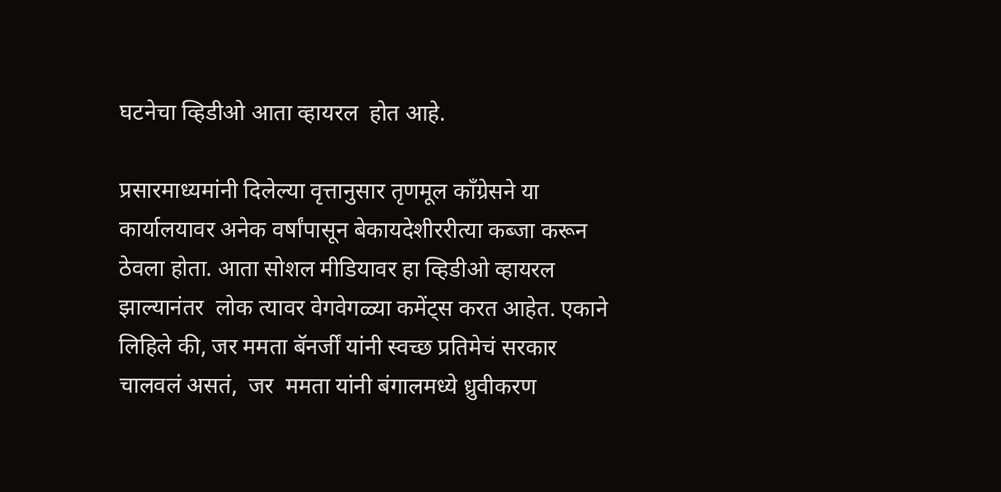घटनेचा व्हिडीओ आता व्हायरल  होत आहे.

प्रसारमाध्यमांनी दिलेल्या वृत्तानुसार तृणमूल काँग्रेसने या कार्यालयावर अनेक वर्षांपासून बेकायदेशीररीत्या कब्जा करून ठेवला होता. आता सोशल मीडियावर हा व्हिडीओ व्हायरल  झाल्यानंतर  लोक त्यावर वेगवेगळ्या कमेंट्स करत आहेत. एकाने लिहिले की, जर ममता बॅनर्जीं यांनी स्वच्छ प्रतिमेचं सरकार  चालवलं असतं,  जर  ममता यांनी बंगालमध्ये ध्रुवीकरण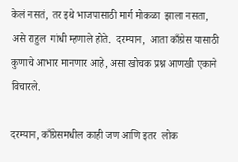केलं नसतं, तर इथे भाजपासाठी मार्ग मोकळा  झाला नसता, असे राहुल  गांधी म्हणाले होते.  दरम्यान,  आता काँग्रेस यासाठी कुणाचे आभार मानणार आहे, असा खोचक प्रश्न आणखी एकाने विचारले.

दरम्यान, काँग्रेसमधील काही जण आणि इतर  लोक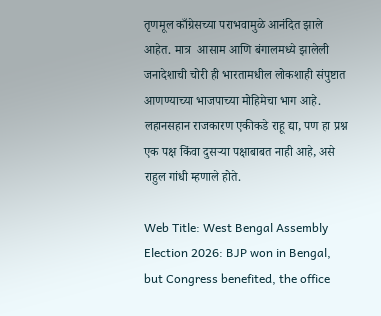तृणमूल काँग्रेसच्या पराभवामुळे आनंदित झाले आहेत. मात्र  आसाम आणि बंगालमध्ये झालेली जनादेशाची चोरी ही भारतामधील लोकशाही संपुष्टात आणण्याच्या भाजपाच्या मोहिमेचा भाग आहे. लहानसहान राजकारण एकीकडे राहू द्या, पण हा प्रश्न एक पक्ष किंवा दुसऱ्या पक्षाबाबत नाही आहे, असे राहुल गांधी म्हणाले होते.

Web Title: West Bengal Assembly Election 2026: BJP won in Bengal, but Congress benefited, the office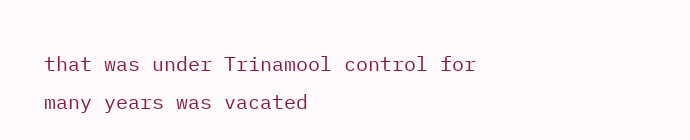that was under Trinamool control for many years was vacated